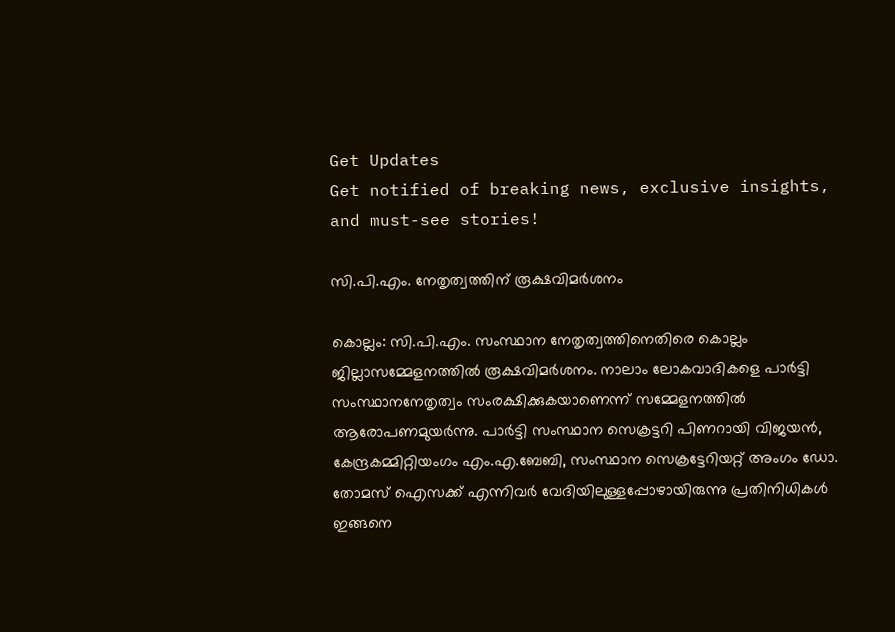Get Updates
Get notified of breaking news, exclusive insights, and must-see stories!

സി.പി.എം. നേതൃത്വത്തിന് രൂക്ഷവിമര്‍ശനം

കൊല്ലം: സി.പി.എം. സംസ്ഥാന നേതൃത്വത്തിനെതിരെ കൊല്ലം ജില്ലാസമ്മേളനത്തില്‍ രൂക്ഷവിമര്‍ശനം. നാലാം ലോകവാദികളെ പാര്‍ട്ടി സംസ്ഥാനനേതൃത്വം സംരക്ഷിക്കുകയാണെന്ന് സമ്മേളനത്തില്‍ ആരോപണമുയര്‍ന്നു. പാര്‍ട്ടി സംസ്ഥാന സെക്രട്ടറി പിണറായി വിജയന്‍, കേന്ദ്രകമ്മിറ്റിയംഗം എം.എ.ബേബി, സംസ്ഥാന സെക്രട്ടേറിയറ്റ് അംഗം ഡോ. തോമസ് ഐസക്ക് എന്നിവര്‍ വേദിയിലുള്ളപ്പോഴായിരുന്നു പ്രതിനിധികള്‍ ഇങ്ങനെ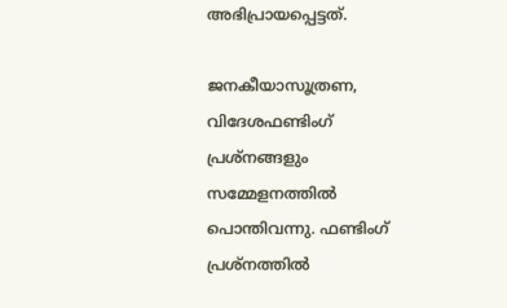അഭിപ്രായപ്പെട്ടത്.

ജനകീയാസൂത്രണ, വിദേശഫണ്ടിംഗ് പ്രശ്നങ്ങളും സമ്മേളനത്തില്‍ പൊന്തിവന്നു. ഫണ്ടിംഗ് പ്രശ്നത്തില്‍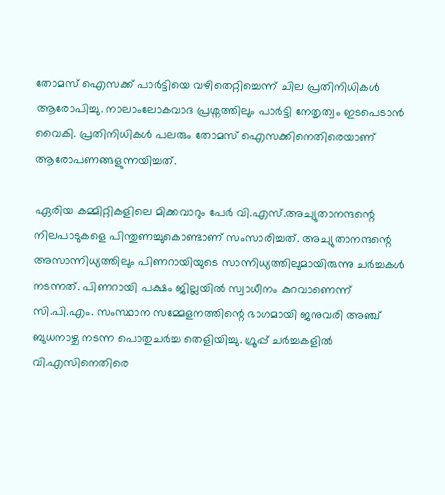തോമസ് ഐസക്ക് പാര്‍ട്ടിയെ വഴിതെറ്റിച്ചെന്ന് ചില പ്രതിനിധികള്‍ ആരോപിച്ചു. നാലാംലോകവാദ പ്രശ്നത്തിലും പാര്‍ട്ടി നേതൃത്വം ഇടപെടാന്‍ വൈകി. പ്രതിനിധികള്‍ പലരും തോമസ് ഐസക്കിനെതിരെയാണ് ആരോപണങ്ങളുന്നയിച്ചത്.

ഏരിയ കമ്മിറ്റികളിലെ മിക്കവാറും പേര്‍ വി.എസ്.അച്യുതാനന്ദന്റെ നിലപാടുകളെ പിന്തുണച്ചുകൊണ്ടാണ് സംസാരിച്ചത്. അച്യുതാനന്ദന്റെ അസാന്നിധ്യത്തിലും പിണറായിയുടെ സാന്നിധ്യത്തിലുമായിരുന്നു ചര്‍ച്ചകള്‍ നടന്നത്. പിണറായി പക്ഷം ജില്ലയില്‍ സ്വാധീനം കുറവാണെന്ന് സി.പി.എം. സംസ്ഥാന സമ്മേളനത്തിന്റെ ഭാഗമായി ജനുവരി അഞ്ച് ബുധനാഴ്ച നടന്ന പൊതുചര്‍ച്ച തെളിയിച്ചു. ഗ്രൂപ്പ് ചര്‍ച്ചകളില്‍ വി.എസിനെതിരെ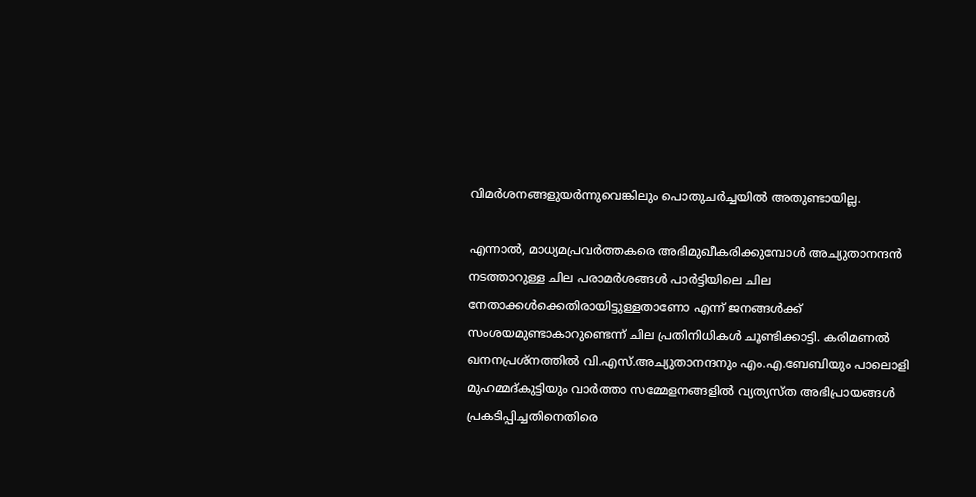വിമര്‍ശനങ്ങളുയര്‍ന്നുവെങ്കിലും പൊതുചര്‍ച്ചയില്‍ അതുണ്ടായില്ല.

എന്നാല്‍, മാധ്യമപ്രവര്‍ത്തകരെ അഭിമുഖീകരിക്കുമ്പോള്‍ അച്യുതാനന്ദന്‍ നടത്താറുള്ള ചില പരാമര്‍ശങ്ങള്‍ പാര്‍ട്ടിയിലെ ചില നേതാക്കള്‍ക്കെതിരായിട്ടുള്ളതാണോ എന്ന് ജനങ്ങള്‍ക്ക് സംശയമുണ്ടാകാറുണ്ടെന്ന് ചില പ്രതിനിധികള്‍ ചൂണ്ടിക്കാട്ടി. കരിമണല്‍ ഖനനപ്രശ്നത്തില്‍ വി.എസ്.അച്യുതാനന്ദനും എം.എ.ബേബിയും പാലൊളി മുഹമ്മദ്കുട്ടിയും വാര്‍ത്താ സമ്മേളനങ്ങളില്‍ വ്യത്യസ്ത അഭിപ്രായങ്ങള്‍ പ്രകടിപ്പിച്ചതിനെതിരെ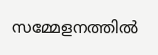സമ്മേളനത്തില്‍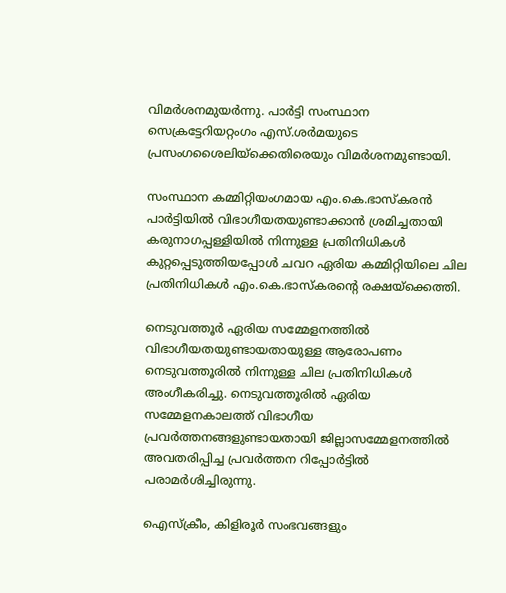വിമര്‍ശനമുയര്‍ന്നു. പാര്‍ട്ടി സംസ്ഥാന സെക്രട്ടേറിയറ്റംഗം എസ്.ശര്‍മയുടെ പ്രസംഗശൈലിയ്ക്കെതിരെയും വിമര്‍ശനമുണ്ടായി.

സംസ്ഥാന കമ്മിറ്റിയംഗമായ എം.കെ.ഭാസ്കരന്‍ പാര്‍ട്ടിയില്‍ വിഭാഗീയതയുണ്ടാക്കാന്‍ ശ്രമിച്ചതായി കരുനാഗപ്പള്ളിയില്‍ നിന്നുള്ള പ്രതിനിധികള്‍ കുറ്റപ്പെടുത്തിയപ്പോള്‍ ചവറ ഏരിയ കമ്മിറ്റിയിലെ ചില പ്രതിനിധികള്‍ എം.കെ.ഭാസ്കരന്റെ രക്ഷയ്ക്കെത്തി.

നെടുവത്തൂര്‍ ഏരിയ സമ്മേളനത്തില്‍ വിഭാഗീയതയുണ്ടായതായുള്ള ആരോപണം നെടുവത്തൂരില്‍ നിന്നുള്ള ചില പ്രതിനിധികള്‍ അംഗീകരിച്ചു. നെടുവത്തൂരില്‍ ഏരിയ സമ്മേളനകാലത്ത് വിഭാഗീയ പ്രവര്‍ത്തനങ്ങളുണ്ടായതായി ജില്ലാസമ്മേളനത്തില്‍ അവതരിപ്പിച്ച പ്രവര്‍ത്തന റിപ്പോര്‍ട്ടില്‍ പരാമര്‍ശിച്ചിരുന്നു.

ഐസ്ക്രീം, കിളിരൂര്‍ സംഭവങ്ങളും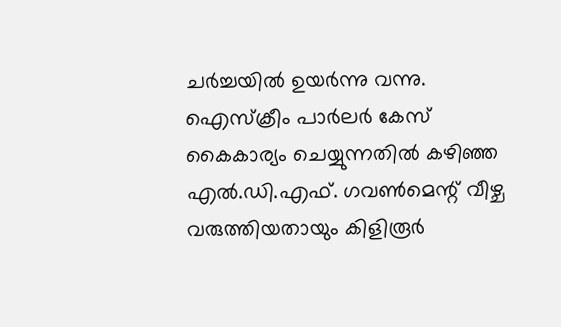ചര്‍ച്ചയില്‍ ഉയര്‍ന്നു വന്നു. ഐസ്ക്രീം പാര്‍ലര്‍ കേസ് കൈകാര്യം ചെയ്യുന്നതില്‍ കഴിഞ്ഞ എല്‍.ഡി.എഫ്. ഗവണ്‍മെന്റ് വീഴ്ച വരുത്തിയതായും കിളിരൂര്‍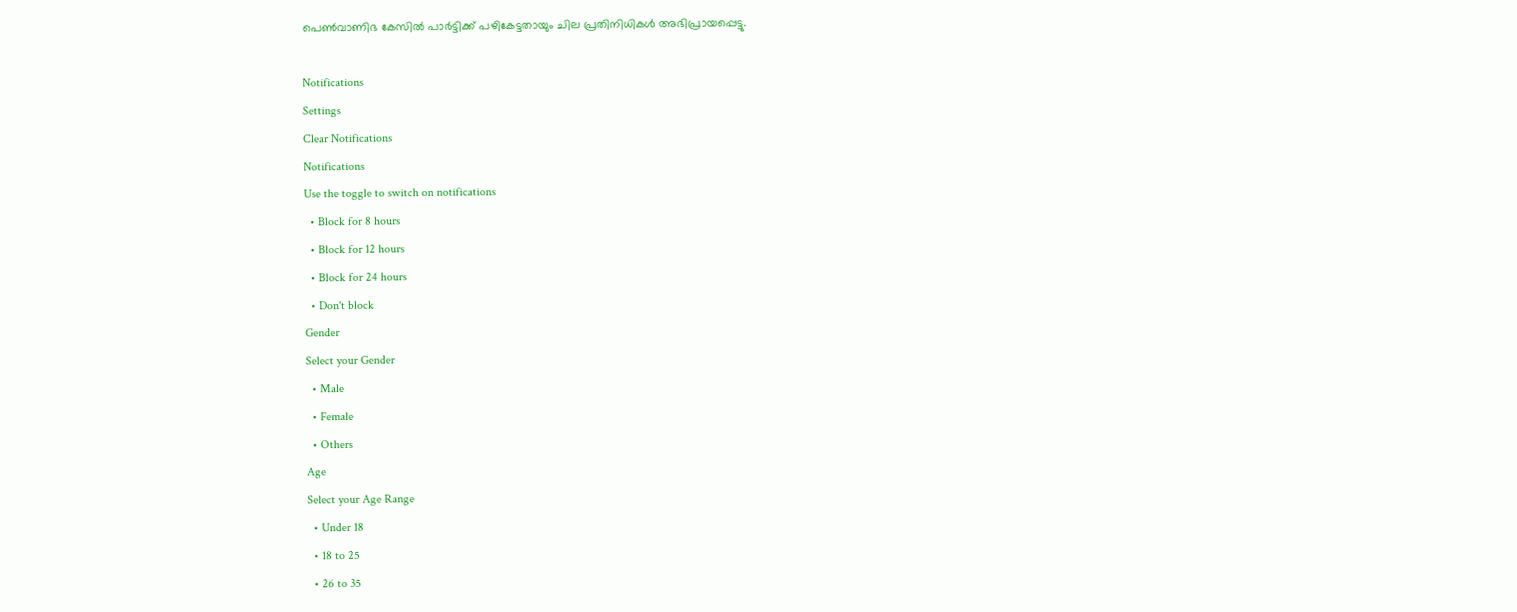പെണ്‍വാണിഭ കേസില്‍ പാര്‍ട്ടിക്ക് പഴികേട്ടതായും ചില പ്രതിനിധികള്‍ അഭിപ്രായപ്പെട്ടു.

Notifications
Settings
Clear Notifications
Notifications
Use the toggle to switch on notifications
  • Block for 8 hours
  • Block for 12 hours
  • Block for 24 hours
  • Don't block
Gender
Select your Gender
  • Male
  • Female
  • Others
Age
Select your Age Range
  • Under 18
  • 18 to 25
  • 26 to 35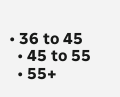• 36 to 45
  • 45 to 55
  • 55+